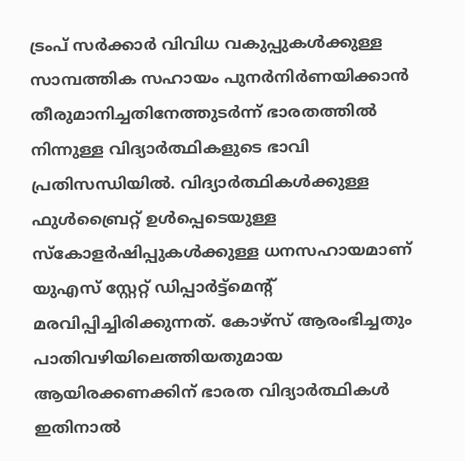ട്രംപ് സര്‍ക്കാര്‍ വിവിധ വകുപ്പുകള്‍ക്കുള്ള സാമ്പത്തിക സഹായം പുനര്‍നിര്‍ണയിക്കാന്‍ തീരുമാനിച്ചതിനേത്തുടര്‍ന്ന് ഭാരതത്തില്‍ നിന്നുള്ള വിദ്യാര്‍ത്ഥികളുടെ ഭാവി പ്രതിസന്ധിയില്‍. വിദ്യാര്‍ത്ഥികൾക്കുള്ള ഫുള്‍ബ്രൈറ്റ് ഉള്‍പ്പെടെയുള്ള സ്‌കോളര്‍ഷിപ്പുകള്‍ക്കുള്ള ധനസഹായമാണ്
യുഎസ് സ്റ്റേറ്റ് ഡിപ്പാര്‍ട്ട്മെൻ്റ് മരവിപ്പിച്ചിരിക്കുന്നത്. കോഴ്‌സ് ആരംഭിച്ചതും പാതിവഴിയിലെത്തിയതുമായ ആയിരക്കണക്കിന് ഭാരത വിദ്യാര്‍ത്ഥികള്‍ ഇതിനാല്‍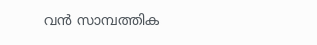വന്‍ സാമ്പത്തിക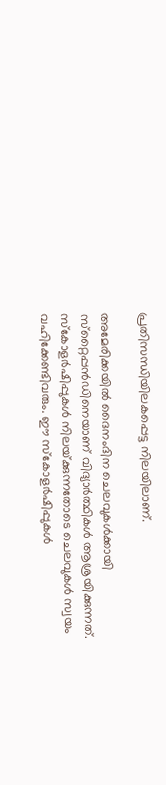പ്രതിസന്ധിയിലകപ്പെട്ട നിലയിലാണ്.

അമേരിക്കയില്‍ ദൈനംദിന ചെലവുകള്‍ക്കായി സ്‌റ്റൈപ്പന്‍ഡിനെയാണ് വിദ്യാര്‍ത്ഥികള്‍ ആശ്രയിക്കുന്നത്. സ്‌കോളര്‍ഷിപ്പുകള്‍ നിലയ്‌ക്കുന്നതോടെ ചെലവുകള്‍ സ്വയം വഹിക്കേണ്ടിവരും. ഈ സ്‌കോളര്‍ഷിപ്പുകള്‍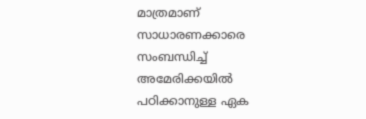മാത്രമാണ് സാധാരണക്കാരെ സംബന്ധിച്ച് അമേരിക്കയില്‍ പഠിക്കാനുള്ള ഏക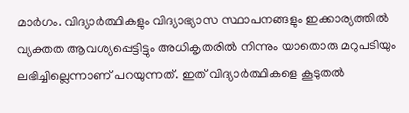മാര്‍ഗം. വിദ്യാര്‍ത്ഥികളും വിദ്യാഭ്യാസ സ്ഥാപനങ്ങളും ഇക്കാര്യത്തില്‍ വ്യക്തത ആവശ്യപ്പെട്ടിട്ടും അധികൃതരില്‍ നിന്നും യാതൊരു മറുപടിയും ലഭിച്ചില്ലെന്നാണ് പറയുന്നത്. ഇത് വിദ്യാര്‍ത്ഥികളെ കൂടുതല്‍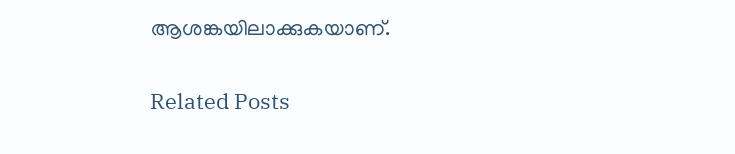ആശങ്കയിലാക്കുകയാണ്.

Related Posts